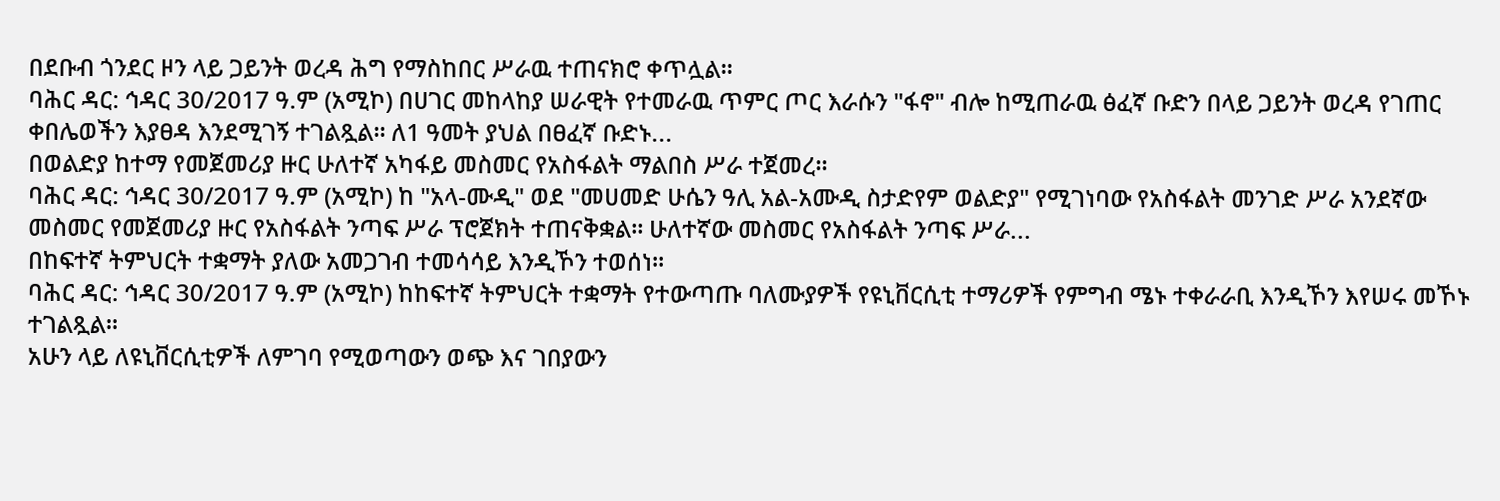በደቡብ ጎንደር ዞን ላይ ጋይንት ወረዳ ሕግ የማስከበር ሥራዉ ተጠናክሮ ቀጥሏል፡፡
ባሕር ዳር: ኅዳር 30/2017 ዓ.ም (አሚኮ) በሀገር መከላከያ ሠራዊት የተመራዉ ጥምር ጦር እራሱን "ፋኖ" ብሎ ከሚጠራዉ ፅፈኛ ቡድን በላይ ጋይንት ወረዳ የገጠር ቀበሌወችን እያፀዳ እንደሚገኝ ተገልጿል። ለ1 ዓመት ያህል በፀፈኛ ቡድኑ...
በወልድያ ከተማ የመጀመሪያ ዙር ሁለተኛ አካፋይ መስመር የአስፋልት ማልበስ ሥራ ተጀመረ።
ባሕር ዳር: ኅዳር 30/2017 ዓ.ም (አሚኮ) ከ "አላ-ሙዲ" ወደ "መሀመድ ሁሴን ዓሊ አል-አሙዲ ስታድየም ወልድያ" የሚገነባው የአስፋልት መንገድ ሥራ አንደኛው መስመር የመጀመሪያ ዙር የአስፋልት ንጣፍ ሥራ ፕሮጀክት ተጠናቅቋል። ሁለተኛው መስመር የአስፋልት ንጣፍ ሥራ...
በከፍተኛ ትምህርት ተቋማት ያለው አመጋገብ ተመሳሳይ እንዲኾን ተወሰነ።
ባሕር ዳር: ኅዳር 30/2017 ዓ.ም (አሚኮ) ከከፍተኛ ትምህርት ተቋማት የተውጣጡ ባለሙያዎች የዩኒቨርሲቲ ተማሪዎች የምግብ ሜኑ ተቀራራቢ እንዲኾን እየሠሩ መኾኑ ተገልጿል።
አሁን ላይ ለዩኒቨርሲቲዎች ለምገባ የሚወጣውን ወጭ እና ገበያውን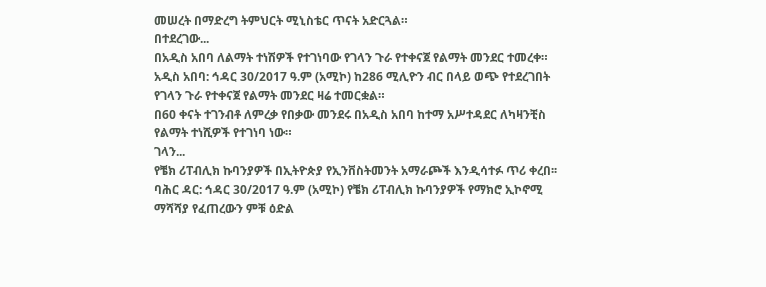መሠረት በማድረግ ትምህርት ሚኒስቴር ጥናት አድርጓል።
በተደረገው...
በአዲስ አበባ ለልማት ተነሽዎች የተገነባው የገላን ጉራ የተቀናጀ የልማት መንደር ተመረቀ።
አዲስ አበባ: ኅዳር 30/2017 ዓ.ም (አሚኮ) ከ286 ሚሊዮን ብር በላይ ወጭ የተደረገበት የገላን ጉራ የተቀናጀ የልማት መንደር ዛሬ ተመርቋል።
በ60 ቀናት ተገንብቶ ለምረቃ የበቃው መንደሩ በአዲስ አበባ ከተማ አሥተዳደር ለካዛንቺስ የልማት ተነሺዎች የተገነባ ነው።
ገላን...
የቼክ ሪፐብሊክ ኩባንያዎች በኢትዮጵያ የኢንቨስትመንት አማራጮች እንዲሳተፉ ጥሪ ቀረበ፡፡
ባሕር ዳር: ኅዳር 30/2017 ዓ.ም (አሚኮ) የቼክ ሪፐብሊክ ኩባንያዎች የማክሮ ኢኮኖሚ ማሻሻያ የፈጠረውን ምቹ ዕድል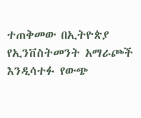ተጠቅመው በኢትዮጵያ የኢንቨስትመንት አማራጮች እንዲሳተፉ የውጭ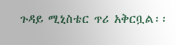ጉዳይ ሚኒስቴር ጥሪ አቅርቧል፡፡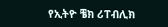የኢትዮ ቼክ ሪፐብሊክ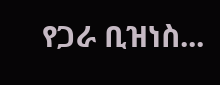የጋራ ቢዝነስ...